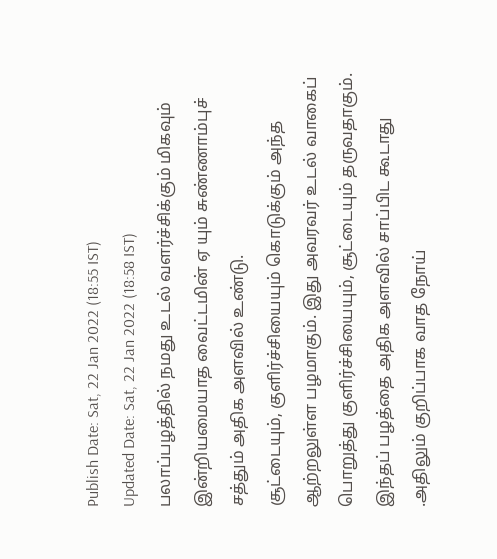Publish Date: Sat, 22 Jan 2022 (18:55 IST)
Updated Date: Sat, 22 Jan 2022 (18:58 IST)
பலாப்பழத்தில் நமது உடல் வளர்ச்சிக்கும் மிகவும் இன்றியமையாத வைட்டமின் ஏ யும் சுண்ணாம்புச் சத்தும் அதிக அளவில் உண்டு.
சூட்டையும், குளிர்ச்சியையும் கொடுக்கும் அந்த ஆற்றலுள்ள பழமாகும். இது அவரவர் உடல் வாகைப் பொறுத்து குளிர்ச்சியையும், சூட்டையும் தருவதாகும். இந்தப் பழத்தை அதிக அளவில் சாப்பிட கூடாது .அதிலும் குறிப்பாக வாத நோய்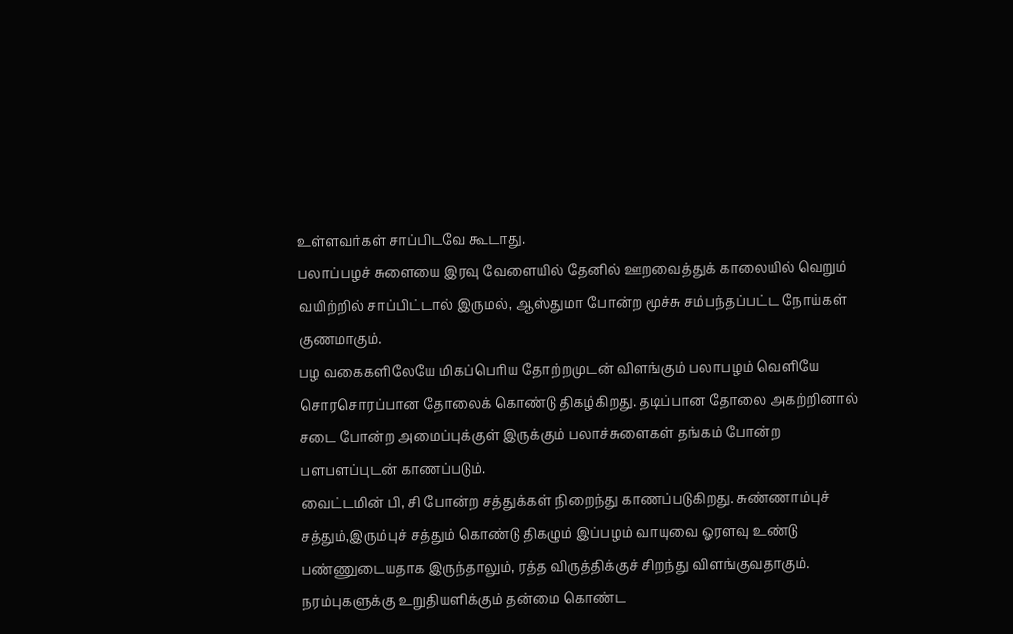உள்ளவர்கள் சாப்பிடவே கூடாது.
பலாப்பழச் சுளையை இரவு வேளையில் தேனில் ஊறவைத்துக் காலையில் வெறும் வயிற்றில் சாப்பிட்டால் இருமல், ஆஸ்துமா போன்ற மூச்சு சம்பந்தப்பட்ட நோய்கள் குணமாகும்.
பழ வகைகளிலேயே மிகப்பெரிய தோற்றமுடன் விளங்கும் பலாபழம் வெளியே சொரசொரப்பான தோலைக் கொண்டு திகழ்கிறது. தடிப்பான தோலை அகற்றினால் சடை போன்ற அமைப்புக்குள் இருக்கும் பலாச்சுளைகள் தங்கம் போன்ற பளபளப்புடன் காணப்படும்.
வைட்டமின் பி, சி போன்ற சத்துக்கள் நிறைந்து காணப்படுகிறது. சுண்ணாம்புச் சத்தும்,இரும்புச் சத்தும் கொண்டு திகழும் இப்பழம் வாயுவை ஓரளவு உண்டு பண்ணுடையதாக இருந்தாலும், ரத்த விருத்திக்குச் சிறந்து விளங்குவதாகும்.
நரம்புகளுக்கு உறுதியளிக்கும் தன்மை கொண்ட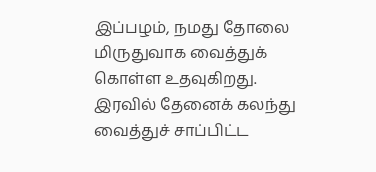இப்பழம், நமது தோலை மிருதுவாக வைத்துக் கொள்ள உதவுகிறது. இரவில் தேனைக் கலந்து வைத்துச் சாப்பிட்ட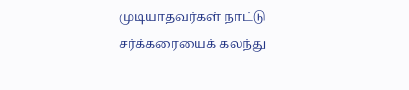முடியாதவர்கள் நாட்டு சர்க்கரையைக் கலந்து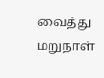வைத்து மறுநாள்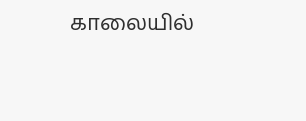காலையில்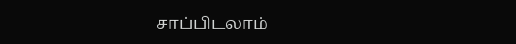சாப்பிடலாம்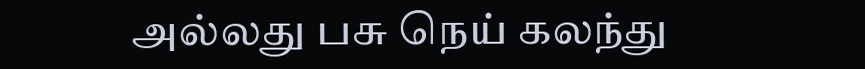அல்லது பசு நெய் கலந்து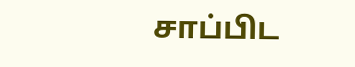சாப்பிட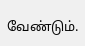வேண்டும்.